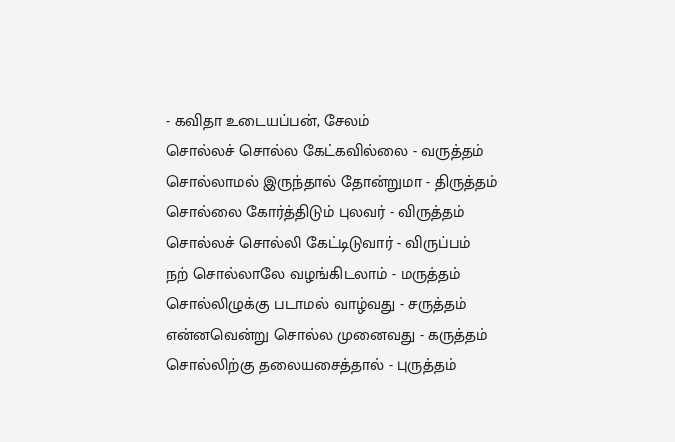- கவிதா உடையப்பன், சேலம்
சொல்லச் சொல்ல கேட்கவில்லை - வருத்தம்
சொல்லாமல் இருந்தால் தோன்றுமா - திருத்தம்
சொல்லை கோர்த்திடும் புலவர் - விருத்தம்
சொல்லச் சொல்லி கேட்டிடுவார் - விருப்பம்
நற் சொல்லாலே வழங்கிடலாம் - மருத்தம்
சொல்லிழுக்கு படாமல் வாழ்வது - சருத்தம்
என்னவென்று சொல்ல முனைவது - கருத்தம்
சொல்லிற்கு தலையசைத்தால் - புருத்தம்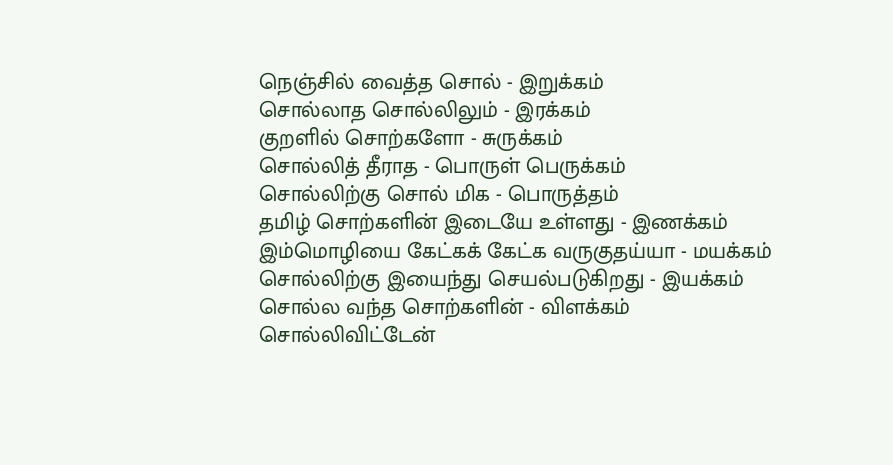நெஞ்சில் வைத்த சொல் - இறுக்கம்
சொல்லாத சொல்லிலும் - இரக்கம்
குறளில் சொற்களோ - சுருக்கம்
சொல்லித் தீராத - பொருள் பெருக்கம்
சொல்லிற்கு சொல் மிக - பொருத்தம்
தமிழ் சொற்களின் இடையே உள்ளது - இணக்கம்
இம்மொழியை கேட்கக் கேட்க வருகுதய்யா - மயக்கம்
சொல்லிற்கு இயைந்து செயல்படுகிறது - இயக்கம்
சொல்ல வந்த சொற்களின் - விளக்கம்
சொல்லிவிட்டேன்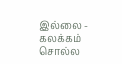இல்லை - கலக்கம்
சொல்ல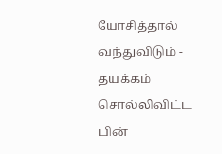யோசித்தால் வந்துவிடும் - தயக்கம்
சொல்லிவிட்ட பின்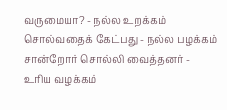வருமையா? - நல்ல உறக்கம்
சொல்வதைக் கேட்பது - நல்ல பழக்கம்
சான்றோர் சொல்லி வைத்தனர் - உரிய வழக்கம்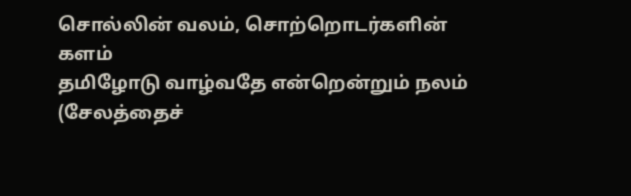சொல்லின் வலம், சொற்றொடர்களின் களம்
தமிழோடு வாழ்வதே என்றென்றும் நலம்
(சேலத்தைச்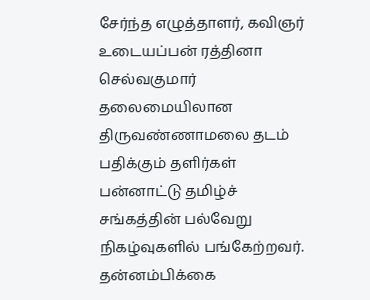சேர்ந்த எழுத்தாளர், கவிஞர் உடையப்பன் ரத்தினா செல்வகுமார் தலைமையிலான திருவண்ணாமலை தடம் பதிக்கும் தளிர்கள் பன்னாட்டு தமிழ்ச் சங்கத்தின் பல்வேறு நிகழ்வுகளில் பங்கேற்றவர். தன்னம்பிக்கை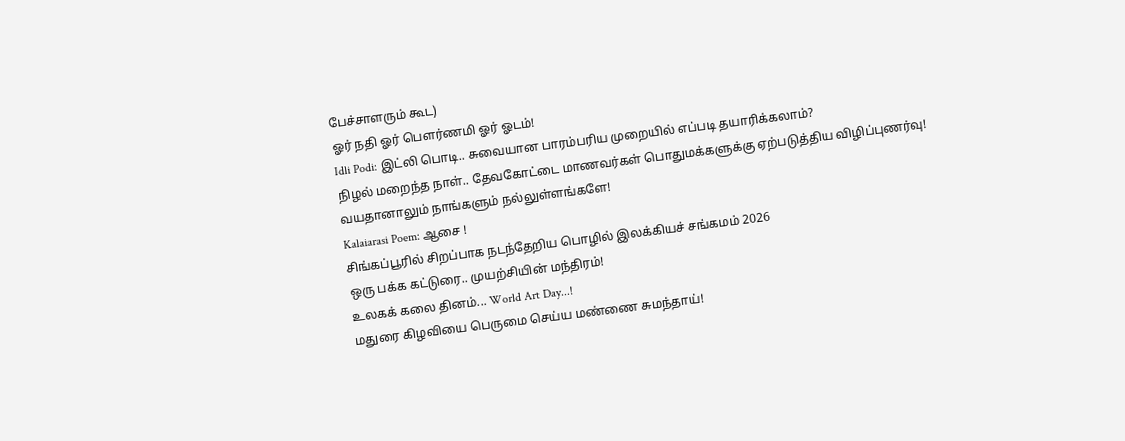பேச்சாளரும் கூட)
ஓர் நதி ஓர் பௌர்ணமி ஓர் ஓடம்!
Idli Podi: இட்லி பொடி.. சுவையான பாரம்பரிய முறையில் எப்படி தயாரிக்கலாம்?
நிழல் மறைந்த நாள்.. தேவகோட்டை மாணவர்கள் பொதுமக்களுக்கு ஏற்படுத்திய விழிப்புணர்வு!
வயதானாலும் நாங்களும் நல்லுள்ளங்களே!
Kalaiarasi Poem: ஆசை !
சிங்கப்பூரில் சிறப்பாக நடந்தேறிய பொழில் இலக்கியச் சங்கமம் 2026
ஒரு பக்க கட்டுரை.. முயற்சியின் மந்திரம்!
உலகக் கலை தினம்... World Art Day...!
மதுரை கிழவியை பெருமை செய்ய மண்ணை சுமந்தாய்!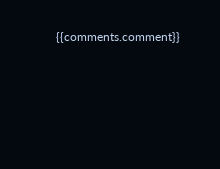{{comments.comment}}